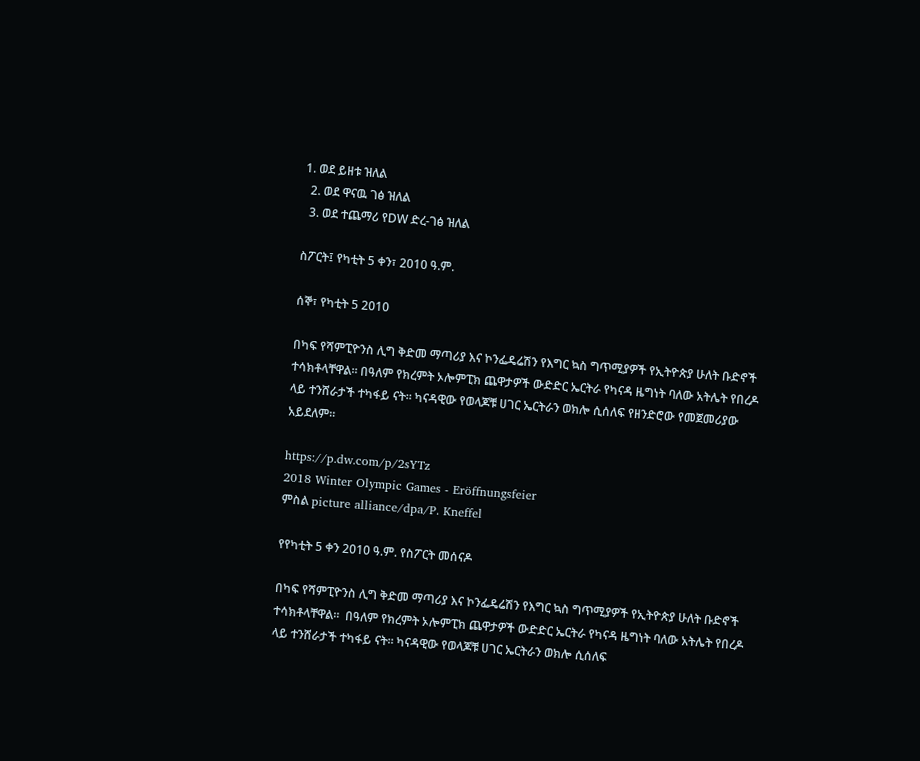1. ወደ ይዘቱ ዝለል
  2. ወደ ዋናዉ ገፅ ዝለል
  3. ወደ ተጨማሪ የDW ድረ-ገፅ ዝለል

ስፖርት፤ የካቲት 5 ቀን፣ 2010 ዓ.ም.

ሰኞ፣ የካቲት 5 2010

በካፍ የሻምፒዮንስ ሊግ ቅድመ ማጣሪያ እና ኮንፌዴሬሽን የእግር ኳስ ግጥሚያዎች የኢትዮጵያ ሁለት ቡድኖች ተሳክቶላቸዋል። በዓለም የክረምት ኦሎምፒክ ጨዋታዎች ውድድር ኤርትራ የካናዳ ዜግነት ባለው አትሌት የበረዶ ላይ ተንሸራታች ተካፋይ ናት። ካናዳዊው የወላጆቹ ሀገር ኤርትራን ወክሎ ሲሰለፍ የዘንድሮው የመጀመሪያው አይደለም።

https://p.dw.com/p/2sYTz
2018 Winter Olympic Games - Eröffnungsfeier
ምስል picture alliance/dpa/P. Kneffel

የየካቲት 5 ቀን 2010 ዓ.ም. የስፖርት መሰናዶ

በካፍ የሻምፒዮንስ ሊግ ቅድመ ማጣሪያ እና ኮንፌዴሬሽን የእግር ኳስ ግጥሚያዎች የኢትዮጵያ ሁለት ቡድኖች ተሳክቶላቸዋል።  በዓለም የክረምት ኦሎምፒክ ጨዋታዎች ውድድር ኤርትራ የካናዳ ዜግነት ባለው አትሌት የበረዶ ላይ ተንሸራታች ተካፋይ ናት። ካናዳዊው የወላጆቹ ሀገር ኤርትራን ወክሎ ሲሰለፍ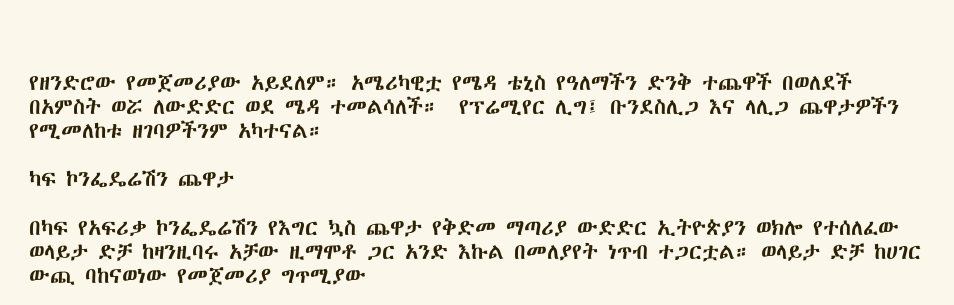የዘንድሮው የመጀመሪያው አይደለም። አሜሪካዊቷ የሜዳ ቴኒስ የዓለማችን ድንቅ ተጨዋች በወለደች በአምስት ወሯ ለውድድር ወደ ሜዳ ተመልሳለች።  የፕሬሚየር ሊግ፤ ቡንደስሊጋ እና ላሊጋ ጨዋታዎችን የሚመለከቱ ዘገባዎችንም አካተናል።

ካፍ ኮንፌዴሬሽን ጨዋታ

በካፍ የአፍሪቃ ኮንፌዴሬሽን የእግር ኳስ ጨዋታ የቅድመ ማጣሪያ ውድድር ኢትዮጵያን ወክሎ የተሰለፈው ወላይታ ድቻ ከዛንዚባሩ አቻው ዚማሞቶ ጋር አንድ እኩል በመለያየት ነጥብ ተጋርቷል። ወላይታ ድቻ ከሀገር ውጪ ባከናወነው የመጀመሪያ ግጥሚያው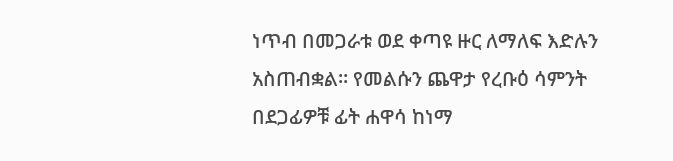ነጥብ በመጋራቱ ወደ ቀጣዩ ዙር ለማለፍ እድሉን አስጠብቋል። የመልሱን ጨዋታ የረቡዕ ሳምንት በደጋፊዎቹ ፊት ሐዋሳ ከነማ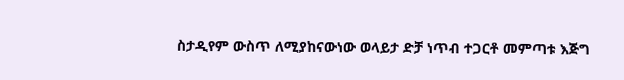ስታዲየም ውስጥ ለሚያከናውነው ወላይታ ድቻ ነጥብ ተጋርቶ መምጣቱ እጅግ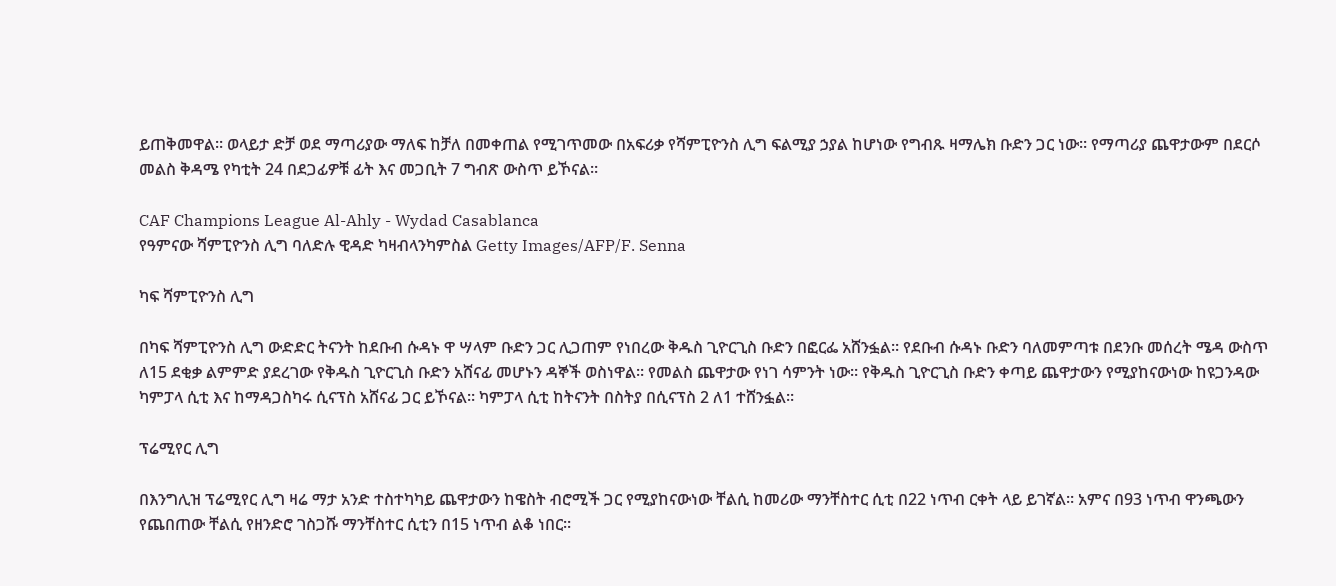ይጠቅመዋል። ወላይታ ድቻ ወደ ማጣሪያው ማለፍ ከቻለ በመቀጠል የሚገጥመው በአፍሪቃ የሻምፒዮንስ ሊግ ፍልሚያ ኃያል ከሆነው የግብጹ ዛማሌክ ቡድን ጋር ነው። የማጣሪያ ጨዋታውም በደርሶ መልስ ቅዳሜ የካቲት 24 በደጋፊዎቹ ፊት እና መጋቢት 7 ግብጽ ውስጥ ይኾናል።

CAF Champions League Al-Ahly - Wydad Casablanca
የዓምናው ሻምፒዮንስ ሊግ ባለድሉ ዊዳድ ካዛብላንካምስል Getty Images/AFP/F. Senna

ካፍ ሻምፒዮንስ ሊግ

በካፍ ሻምፒዮንስ ሊግ ውድድር ትናንት ከደቡብ ሱዳኑ ዋ ሣላም ቡድን ጋር ሊጋጠም የነበረው ቅዱስ ጊዮርጊስ ቡድን በፎርፌ አሸንፏል። የደቡብ ሱዳኑ ቡድን ባለመምጣቱ በደንቡ መሰረት ሜዳ ውስጥ ለ15 ደቂቃ ልምምድ ያደረገው የቅዱስ ጊዮርጊስ ቡድን አሸናፊ መሆኑን ዳኞች ወስነዋል። የመልስ ጨዋታው የነገ ሳምንት ነው። የቅዱስ ጊዮርጊስ ቡድን ቀጣይ ጨዋታውን የሚያከናውነው ከዩጋንዳው ካምፓላ ሲቲ እና ከማዳጋስካሩ ሲናፕስ አሸናፊ ጋር ይኾናል። ካምፓላ ሲቲ ከትናንት በስትያ በሲናፕስ 2 ለ1 ተሸንፏል።

ፕሬሚየር ሊግ

በእንግሊዝ ፕሬሚየር ሊግ ዛሬ ማታ አንድ ተስተካካይ ጨዋታውን ከዌስት ብሮሚች ጋር የሚያከናውነው ቸልሲ ከመሪው ማንቸስተር ሲቲ በ22 ነጥብ ርቀት ላይ ይገኛል። አምና በ93 ነጥብ ዋንጫውን የጨበጠው ቸልሲ የዘንድሮ ገስጋሹ ማንቸስተር ሲቲን በ15 ነጥብ ልቆ ነበር።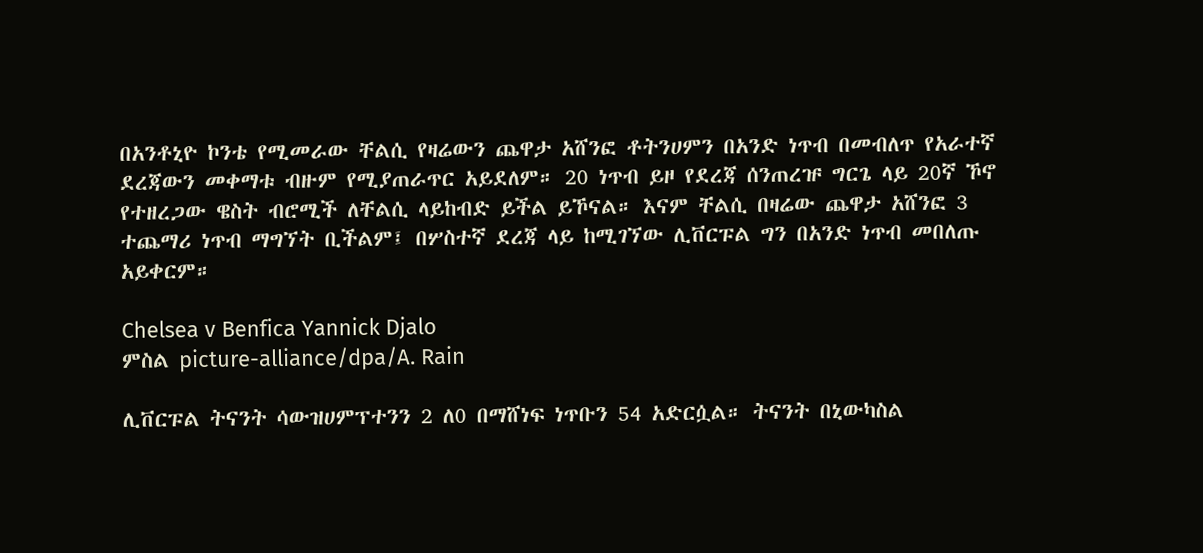በአንቶኒዮ ኮንቴ የሚመራው ቸልሲ የዛሬውን ጨዋታ አሸንፎ ቶትንሀምን በአንድ ነጥብ በመብለጥ የአራተኛ ደረጃውን መቀማቱ ብዙም የሚያጠራጥር አይደለም። 20 ነጥብ ይዞ የደረጃ ሰንጠረዡ ግርጌ ላይ 20ኛ ኾኖ የተዘረጋው ዌስት ብሮሚች ለቸልሲ ላይከብድ ይችል ይኾናል። እናም ቸልሲ በዛሬው ጨዋታ አሸንፎ 3 ተጨማሪ ነጥብ ማግኘት ቢችልም፤ በሦስተኛ ደረጃ ላይ ከሚገኘው ሊቨርፑል ግን በአንድ ነጥብ መበለጡ አይቀርም።

Chelsea v Benfica Yannick Djalo
ምስል picture-alliance/dpa/A. Rain

ሊቨርፑል ትናንት ሳውዝሀምፕተንን 2 ለ0 በማሸነፍ ነጥቡን 54 አድርሷል። ትናንት በኒውካስል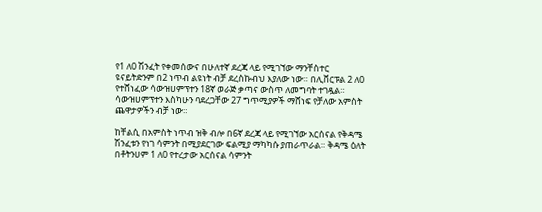የ1 ለ0 ሽንፈት የቀመሰውና በሁለተኛ ደረጃ ላይ የሚገኘው ማንቸስተር ዩናይትድንም በ2 ነጥብ ልዩነት ብቻ ደረስኩብህ እያለው ነው። በሊቨርፑል 2 ለ0 የተሸነፈው ሳውዝሀምፕተን 18ኛ ወራጅ ቃጣና ውስጥ ለመግባት ተገዷል። ሳውዝሀምፕተን እስካሁን ባደረጋቸው 27 ግጥሚያዎች ማሸነፍ የቻለው አምስት ጨዋታዎችን ብቻ ነው።

ከቸልሲ በአምስት ነጥብ ዝቅ ብሎ በ6ኛ ደረጃ ላይ የሚገኘው አርሰናል የቅዳሜ ሽንፈቱን የነገ ሳምንት በሚያደርገው ፍልሚያ ማካካሱ ያጠራጥራል። ቅዳሜ ዕለት በቶትንሀም 1 ለ0 የተረታው አርሰናል ሳምንት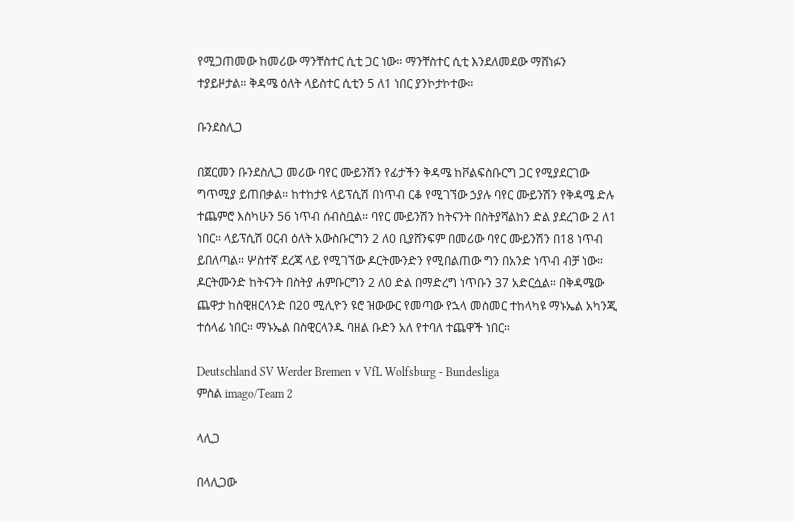የሚጋጠመው ከመሪው ማንቸስተር ሲቲ ጋር ነው። ማንቸስተር ሲቲ እንደለመደው ማሸነፉን ተያይዞታል። ቅዳሜ ዕለት ላይስተር ሲቲን 5 ለ1 ነበር ያንኮታኮተው።

ቡንደስሊጋ

በጀርመን ቡንደስሊጋ መሪው ባየር ሙይንሽን የፊታችን ቅዳሜ ከቮልፍስቡርግ ጋር የሚያደርገው ግጥሚያ ይጠበቃል። ከተከታዩ ላይፕሲሽ በነጥብ ርቆ የሚገኘው ኃያሉ ባየር ሙይንሽን የቅዳሜ ድሉ ተጨምሮ እስካሁን 56 ነጥብ ሰብስቧል። ባየር ሙይንሽን ከትናንት በስትያሻልከን ድል ያደረገው 2 ለ1 ነበር። ላይፕሲሽ ዐርብ ዕለት አውስቡርግን 2 ለ0 ቢያሸንፍም በመሪው ባየር ሙይንሽን በ18 ነጥብ ይበለጣል። ሦስተኛ ደረጃ ላይ የሚገኘው ዶርትሙንድን የሚበልጠው ግን በአንድ ነጥብ ብቻ ነው። ዶርትሙንድ ከትናንት በስትያ ሐምቡርግን 2 ለ0 ድል በማድረግ ነጥቡን 37 አድርሷል። በቅዳሜው ጨዋታ ከስዊዘርላንድ በ20 ሚሊዮን ዩሮ ዝውውር የመጣው የኋላ መስመር ተከላካዩ ማኑኤል አካንጂ ተሰላፊ ነበር። ማኑኤል በስዊርላንዱ ባዘል ቡድን አለ የተባለ ተጨዋች ነበር።

Deutschland SV Werder Bremen v VfL Wolfsburg - Bundesliga
ምስል imago/Team 2

ላሊጋ

በላሊጋው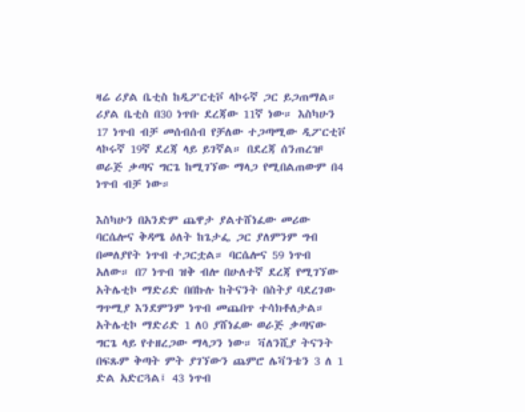ዛሬ ሪያል ቤቲስ ከዲፖርቲቮ ላኮሩኛ ጋር ይጋጠማል። ሪያል ቤቲስ በ30 ነጥቡ ደረጃው 11ኛ ነው። እስካሁን 17 ነጥብ ብቻ መሰብሰብ የቻለው ተጋጣሚው ዲፖርቲቮ ላኮሩኛ 19ኛ ደረጃ ላይ ይገኛል። በደረጃ ሰንጠረዡ ወራጅ ቃጣና ግርጌ ከሚገኘው ማላጋ የሚበልጠውም በ4 ነጥብ ብቻ ነው።

እስካሁን በአንድም ጨዋታ ያልተሸነፈው መሪው ባርሴሎና ቅዳሜ ዕለት ከጌታፌ ጋር ያለምንም ግብ በመለያየት ነጥብ ተጋርቷል። ባርሴሎና 59 ነጥብ አለው። በ7 ነጥብ ዝቅ ብሎ በሁለተኛ ደረጃ የሚገኘው አትሌቲኮ ማድሪድ በበኩሉ ከትናንት በስትያ ባደረገው ግጥሚያ እንደምንም ነጥብ መጨበጥ ተሳክቶለታል። አትሌቲኮ ማድሪድ 1 ለ0 ያሸነፈው ወራጅ ቃጣናው ግርጌ ላይ የተዘረጋው ማላጋን ነው። ቫለንሺያ ትናንት በፍጹም ቅጣት ምት ያገኘውን ጨምሮ ሌቫንቴን 3 ለ 1 ድል አድርጓል፤ 43 ነጥብ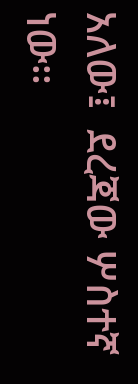አለው፤  ደረጃው ሦስተኛ ነው።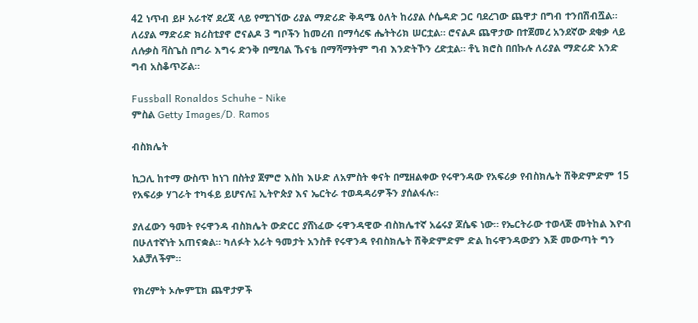42 ነጥብ ይዞ አራተኛ ደረጃ ላይ የሚገኘው ሪያል ማድሪድ ቅዳሜ ዕለት ከሪያል ሶሴዳድ ጋር ባደረገው ጨዋታ በግብ ተንበሽብሿል። ለሪያል ማድሪድ ክሪስቲያኖ ሮናልዶ 3 ግቦችን ከመረብ በማሳረፍ ሔትትሪክ ሠርቷል። ሮናልዶ ጨዋታው በተጀመረ አንደኛው ደቂቃ ላይ  ለሉቃስ ቫስጌስ በግራ እግሩ ድንቅ በሚባል ኹናቴ በማሻማትም ግብ እንድትኾን ረድቷል። ቶኒ ክሮስ በበኩሉ ለሪያል ማድሪድ አንድ ግብ አስቆጥሯል።

Fussball Ronaldos Schuhe - Nike
ምስል Getty Images/D. Ramos

ብስክሌት

ኪጋሊ ከተማ ውስጥ ከነገ በስትያ ጀምሮ እስከ እሁድ ለአምስት ቀናት በሚዘልቀው የሩዋንዳው የአፍሪቃ የብስክሌት ሽቅድምድም 15 የአፍሪቃ ሃገራት ተካፋይ ይሆናሉ፤ ኢትዮጵያ እና ኤርትራ ተወዳዳሪዎችን ያሰልፋሉ።

ያለፈውን ዓመት የሩዋንዳ ብስክሌት ውድርር ያሸነፈው ሩዋንዳዊው ብስክሌተኛ አሬሩያ ጆሴፍ ነው። የኤርትራው ተወላጅ መትከል እዮብ በሁለተኛነት አጠናቋል። ካለፉት አራት ዓመታት አንስቶ የሩዋንዳ የብስክሌት ሽቅድምድም ድል ከሩዋንዳውያን እጅ መውጣት ግን አልቻለችም።

የክረምት ኦሎምፒክ ጨዋታዎች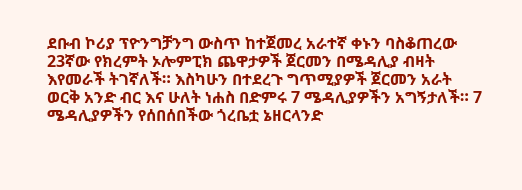ደቡብ ኮሪያ ፕዮንግቻንግ ውስጥ ከተጀመረ አራተኛ ቀኑን ባስቆጠረው 23ኛው የክረምት ኦሎምፒክ ጨዋታዎች ጀርመን በሜዳሊያ ብዛት እየመራች ትገኛለች። እስካሁን በተደረጉ ግጥሚያዎች ጀርመን አራት ወርቅ አንድ ብር እና ሁለት ነሐስ በድምሩ 7 ሜዳሊያዎችን አግኝታለች። 7 ሜዳሊያዎችን የሰበሰበችው ጎረቤቷ ኔዘርላንድ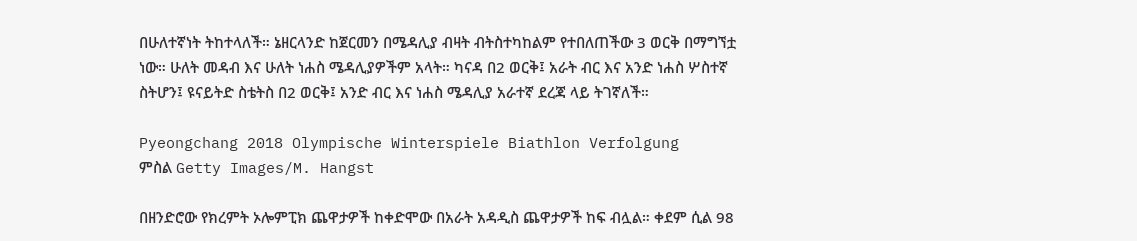በሁለተኛነት ትከተላለች። ኔዘርላንድ ከጀርመን በሜዳሊያ ብዛት ብትስተካከልም የተበለጠችው 3 ወርቅ በማግኘቷ ነው። ሁለት መዳብ እና ሁለት ነሐስ ሜዳሊያዎችም አላት። ካናዳ በ2 ወርቅ፤ አራት ብር እና አንድ ነሐስ ሦስተኛ ስትሆን፤ ዩናይትድ ስቴትስ በ2 ወርቅ፤ አንድ ብር እና ነሐስ ሜዳሊያ አራተኛ ደረጃ ላይ ትገኛለች።

Pyeongchang 2018 Olympische Winterspiele Biathlon Verfolgung
ምስል Getty Images/M. Hangst

በዘንድሮው የክረምት ኦሎምፒክ ጨዋታዎች ከቀድሞው በአራት አዳዲስ ጨዋታዎች ከፍ ብሏል። ቀደም ሲል 98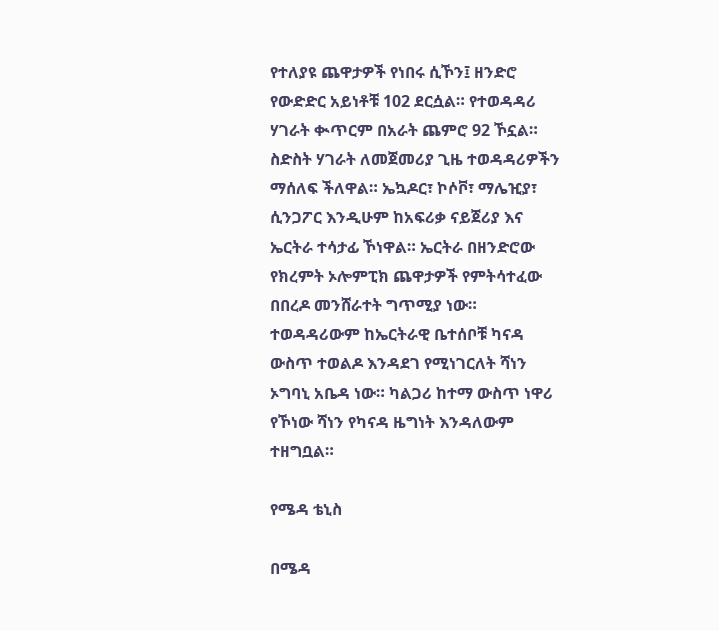የተለያዩ ጨዋታዎች የነበሩ ሲኾን፤ ዘንድሮ የውድድር አይነቶቹ 102 ደርሷል። የተወዳዳሪ ሃገራት ቊጥርም በአራት ጨምሮ 92 ኾኗል። ስድስት ሃገራት ለመጀመሪያ ጊዜ ተወዳዳሪዎችን ማሰለፍ ችለዋል። ኤኳዶር፣ ኮሶቮ፣ ማሌዢያ፣ ሲንጋፖር እንዲሁም ከአፍሪቃ ናይጀሪያ እና ኤርትራ ተሳታፊ ኾነዋል። ኤርትራ በዘንድሮው የክረምት ኦሎምፒክ ጨዋታዎች የምትሳተፈው በበረዶ መንሸራተት ግጥሚያ ነው። ተወዳዳሪውም ከኤርትራዊ ቤተሰቦቹ ካናዳ ውስጥ ተወልዶ እንዳደገ የሚነገርለት ሻነን ኦግባኒ አቤዳ ነው። ካልጋሪ ከተማ ውስጥ ነዋሪ የኾነው ሻነን የካናዳ ዜግነት እንዳለውም ተዘግቧል።

የሜዳ ቴኒስ

በሜዳ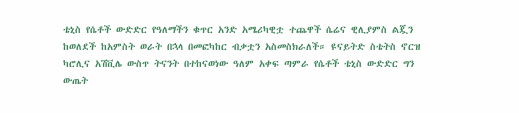ቴኒስ የሴቶች ውድድር የዓለማችን ቁጥር አንድ አሜሪካዊቷ ተጨዋች ሴሬና ዊሊያምስ ልጇን ከወለደች ከአምስት ወራት በኋላ በመፎካከር ብቃቷን አስመስክራለች። ዩናይትድ ስቴትስ ኖርዝ ካሮሊና አሽቪሌ ውስጥ ትናንት በተከናወነው ዓለም አቀፍ ጣምራ የሴቶች ቴኒስ ውድድር ግን ውጤት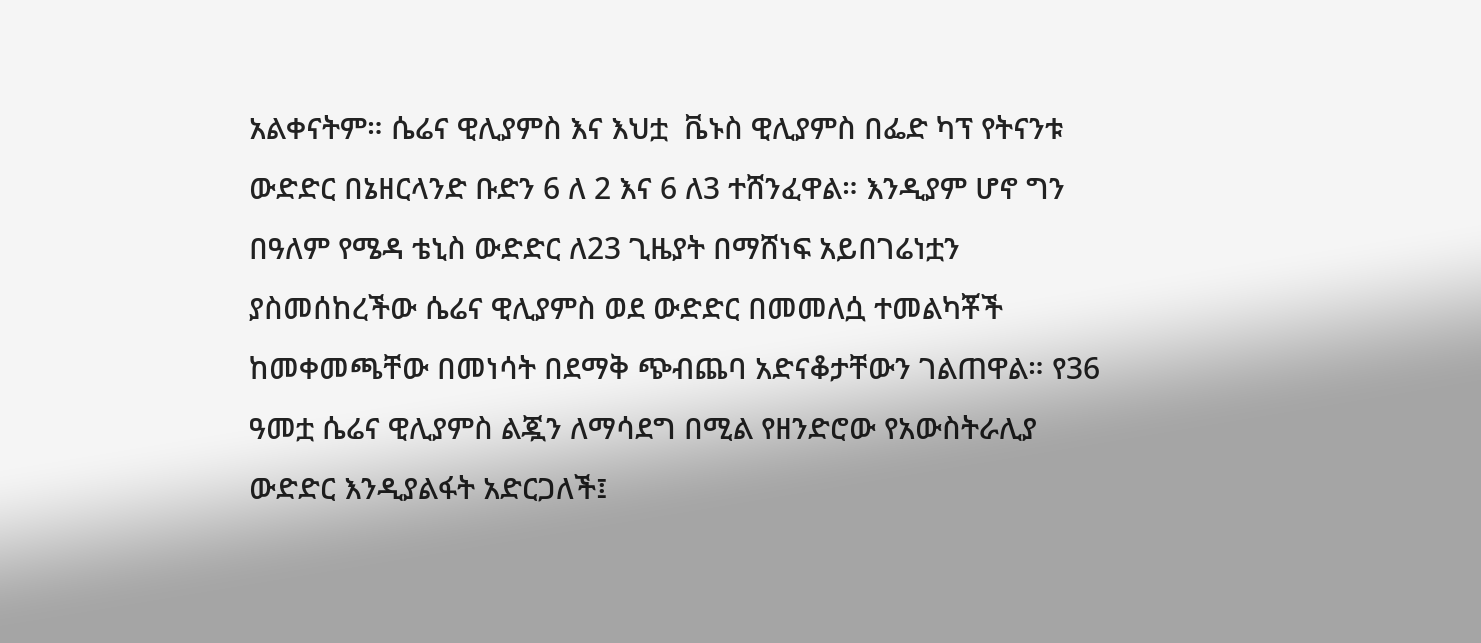አልቀናትም። ሴሬና ዊሊያምስ እና እህቷ  ቬኑስ ዊሊያምስ በፌድ ካፕ የትናንቱ ውድድር በኔዘርላንድ ቡድን 6 ለ 2 እና 6 ለ3 ተሸንፈዋል። እንዲያም ሆኖ ግን በዓለም የሜዳ ቴኒስ ውድድር ለ23 ጊዜያት በማሸነፍ አይበገሬነቷን ያስመሰከረችው ሴሬና ዊሊያምስ ወደ ውድድር በመመለሷ ተመልካቾች ከመቀመጫቸው በመነሳት በደማቅ ጭብጨባ አድናቆታቸውን ገልጠዋል። የ36 ዓመቷ ሴሬና ዊሊያምስ ልጇን ለማሳደግ በሚል የዘንድሮው የአውስትራሊያ ውድድር እንዲያልፋት አድርጋለች፤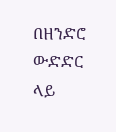በዘንድሮ ውድድር ላይ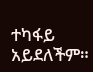ተካፋይ አይደለችም።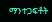ማንተጋፍቶት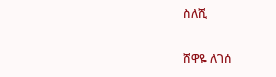ስለሺ

ሸዋዬ ለገሰ